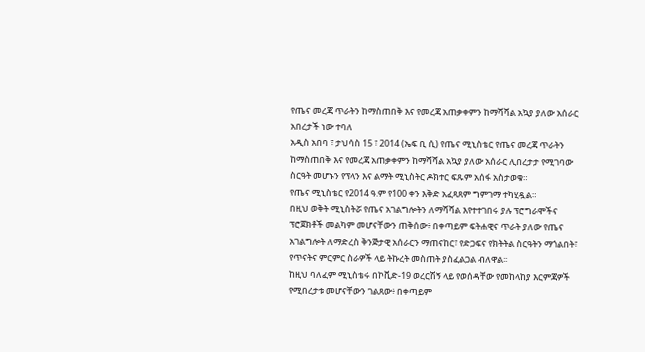የጤና መረጃ ጥራትን ከማስጠበቅ እና የመረጃ አጠቃቀምን ከማሻሻል አኳያ ያለው አሰራር አበረታች ነው ተባለ
አዲስ አበባ ፣ ታህሳስ 15 ፣ 2014 (ኤፍ ቢ ሲ) የጤና ሚኒስቴር የጤና መረጃ ጥራትን ከማስጠበቅ እና የመረጃ አጠቃቀምን ከማሻሻል አኳያ ያለው አሰራር ሊበረታታ የሚገባው ስርዓት መሆኑን የፕላን እና ልማት ሚኒስትር ዶክተር ፍጹም አሰፋ አስታወቁ።
የጤና ሚኒስቴር የ2014 ዓ.ም የ100 ቀን እቅድ አፈጻጸም ግምገማ ተካሂዷል።
በዚህ ወቅት ሚኒስትሯ የጤና አገልግሎትን ለማሻሻል እየተተገበሩ ያሉ ፕሮግራሞችና ፕሮጀክቶች መልካም መሆናቸውን ጠቅሰው፥ በቀጣይም ፍትሐዊና ጥራት ያለው የጤና አገልግሎት ለማድረስ ቅንጅታዊ አሰራርን ማጠናከር፣ የድጋፍና የክትትል ስርዓትን ማጎልበት፣ የጥናትና ምርምር ስራዎች ላይ ትኩረት መስጠት ያስፈልጋል ብለዋል፡፡
ከዚህ ባለፈም ሚኒስቴሩ በኮቪድ-19 ወረርሽኝ ላይ የወሰዳቸው የመከላከያ እርምጃዎች የሚበረታቱ መሆናቸውን ገልጸው፥ በቀጣይም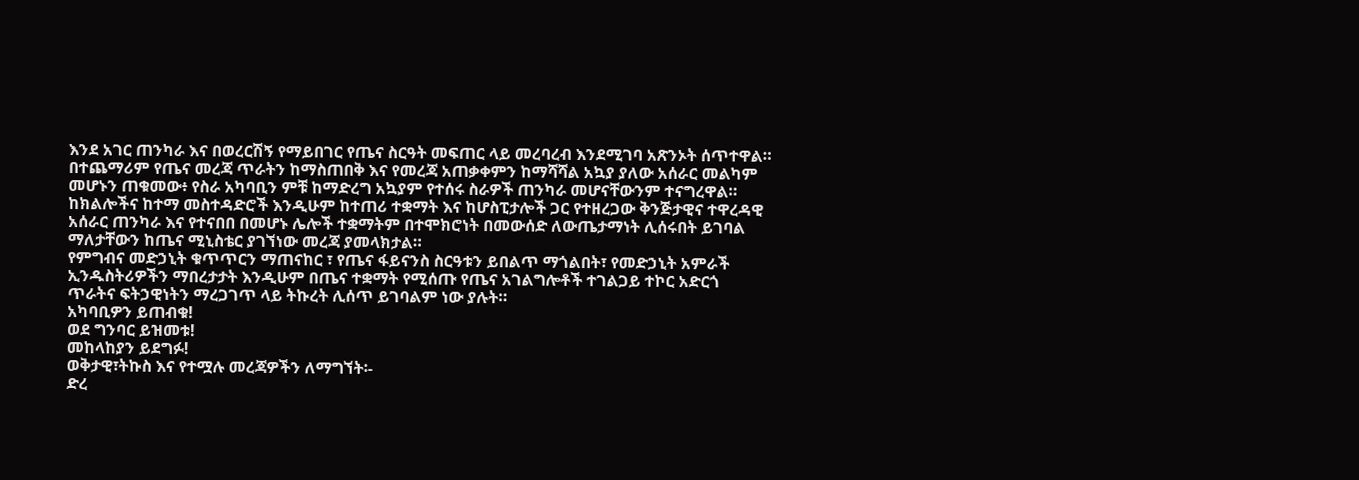እንደ አገር ጠንካራ እና በወረርሽኝ የማይበገር የጤና ስርዓት መፍጠር ላይ መረባረብ እንደሚገባ አጽንኦት ሰጥተዋል።
በተጨማሪም የጤና መረጃ ጥራትን ከማስጠበቅ እና የመረጃ አጠቃቀምን ከማሻሻል አኳያ ያለው አሰራር መልካም መሆኑን ጠቁመው፥ የስራ አካባቢን ምቹ ከማድረግ አኳያም የተሰሩ ስራዎች ጠንካራ መሆናቸውንም ተናግረዋል።
ከክልሎችና ከተማ መስተዳድሮች እንዲሁም ከተጠሪ ተቋማት እና ከሆስፒታሎች ጋር የተዘረጋው ቅንጅታዊና ተዋረዳዊ አሰራር ጠንካራ እና የተናበበ በመሆኑ ሌሎች ተቋማትም በተሞክሮነት በመውሰድ ለውጤታማነት ሊሰሩበት ይገባል ማለታቸውን ከጤና ሚኒስቴር ያገኘነው መረጃ ያመላክታል።
የምግብና መድኃኒት ቁጥጥርን ማጠናከር ፣ የጤና ፋይናንስ ስርዓቱን ይበልጥ ማጎልበት፣ የመድኃኒት አምራች ኢንዱስትሪዎችን ማበረታታት እንዲሁም በጤና ተቋማት የሚሰጡ የጤና አገልግሎቶች ተገልጋይ ተኮር አድርጎ ጥራትና ፍትኃዊነትን ማረጋገጥ ላይ ትኩረት ሊሰጥ ይገባልም ነው ያሉት።
አካባቢዎን ይጠብቁ!
ወደ ግንባር ይዝመቱ!
መከላከያን ይደግፉ!
ወቅታዊ፣ትኩስ እና የተሟሉ መረጃዎችን ለማግኘት፡-
ድረ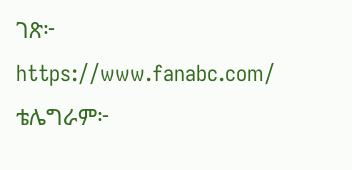ገጽ፦ https://www.fanabc.com/
ቴሌግራም፦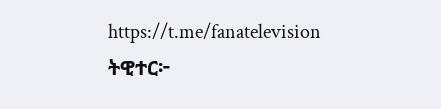https://t.me/fanatelevision
ትዊተር፦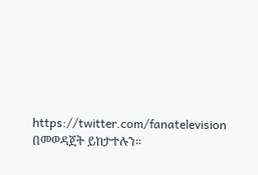https://twitter.com/fanatelevision በመወዳጀት ይከታተሉን፡፡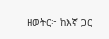ዘወትር፦ ከእኛ ጋር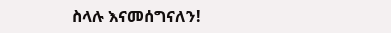ስላሉ እናመሰግናለን!